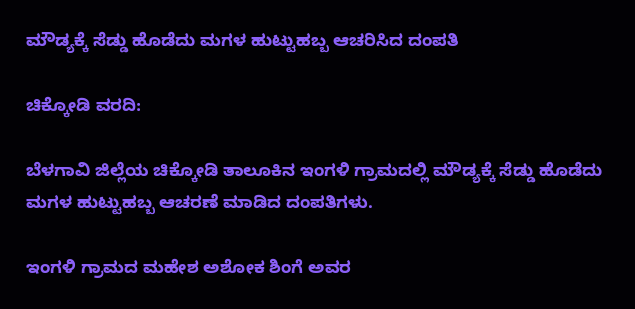ಮೌಡ್ಯಕ್ಕೆ ಸೆಡ್ಡು ಹೊಡೆದು ಮಗಳ ಹುಟ್ಟುಹಬ್ಬ ಆಚರಿಸಿದ ದಂಪತಿ

ಚಿಕ್ಕೋಡಿ ವರದಿ:

ಬೆಳಗಾವಿ ಜಿಲ್ಲೆಯ ಚಿಕ್ಕೋಡಿ ತಾಲೂಕಿನ ಇಂಗಳಿ ಗ್ರಾಮದಲ್ಲಿ ಮೌಡ್ಯಕ್ಕೆ ಸೆಡ್ಡು ಹೊಡೆದು ಮಗಳ ಹುಟ್ಟುಹಬ್ಬ ಆಚರಣೆ ಮಾಡಿದ ದಂಪತಿಗಳು.

ಇಂಗಳಿ ಗ್ರಾಮದ ಮಹೇಶ ಅಶೋಕ ಶಿಂಗೆ ಅವರ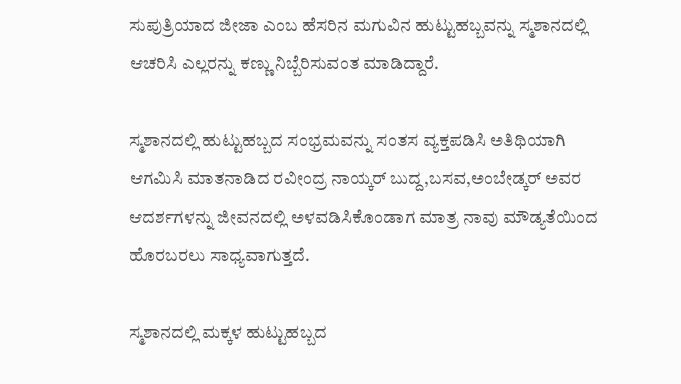ಸುಪುತ್ರಿಯಾದ ಜೀಜಾ ಎಂಬ ಹೆಸರಿನ ಮಗುವಿನ ಹುಟ್ಟುಹಬ್ಬವನ್ನು ಸ್ಮಶಾನದಲ್ಲಿ ಆಚರಿಸಿ ಎಲ್ಲರನ್ನು ಕಣ್ಣು ನಿಬ್ಬೆರಿಸುವಂತ ಮಾಡಿದ್ದಾರೆ.

ಸ್ಮಶಾನದಲ್ಲಿ ಹುಟ್ಟುಹಬ್ಬದ ಸಂಭ್ರಮವನ್ನು ಸಂತಸ ವ್ಯಕ್ತಪಡಿಸಿ ಅತಿಥಿಯಾಗಿ ಆಗಮಿಸಿ ಮಾತನಾಡಿದ ರವೀಂದ್ರ ನಾಯ್ಕರ್ ಬುದ್ದ,ಬಸವ,ಅಂಬೇಡ್ಕರ್ ಅವರ ಆದರ್ಶಗಳನ್ನು ಜೀವನದಲ್ಲಿ ಅಳವಡಿಸಿಕೊಂಡಾಗ ಮಾತ್ರ ನಾವು ಮೌಡ್ಯತೆಯಿಂದ ಹೊರಬರಲು ಸಾಧ್ಯವಾಗುತ್ತದೆ.

ಸ್ಮಶಾನದಲ್ಲಿ ಮಕ್ಕಳ ಹುಟ್ಟುಹಬ್ಬದ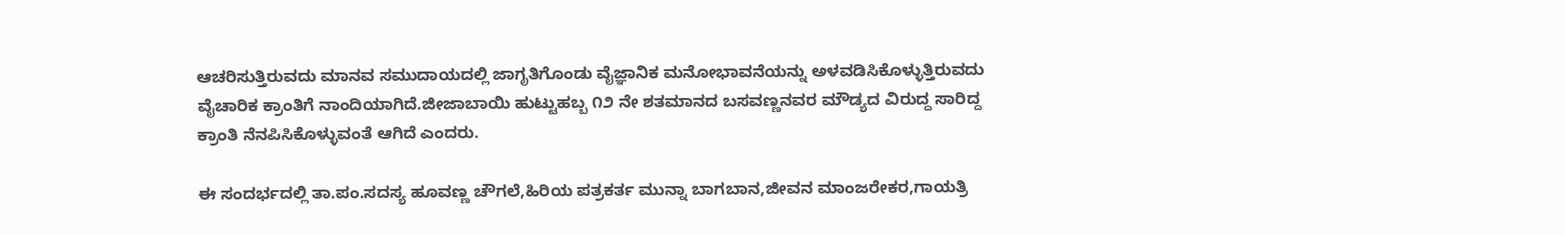ಆಚರಿಸುತ್ತಿರುವದು ಮಾನವ ಸಮುದಾಯದಲ್ಲಿ ಜಾಗೃತಿಗೊಂಡು ವೈಜ್ಞಾನಿಕ ಮನೋಭಾವನೆಯನ್ನು ಅಳವಡಿಸಿಕೊಳ್ಳುತ್ತಿರುವದು ವೈಚಾರಿಕ ಕ್ರಾಂತಿಗೆ ನಾಂದಿಯಾಗಿದೆ.ಜೀಜಾಬಾಯಿ ಹುಟ್ಟುಹಬ್ಬ ೧೨ ನೇ ಶತಮಾನದ ಬಸವಣ್ಣನವರ ಮೌಡ್ಯದ ವಿರುದ್ದ ಸಾರಿದ್ದ ಕ್ರಾಂತಿ ನೆನಪಿಸಿಕೊಳ್ಳುವಂತೆ ಆಗಿದೆ ಎಂದರು.

ಈ ಸಂದರ್ಭದಲ್ಲಿ ತಾ.ಪಂ.ಸದಸ್ಯ ಹೂವಣ್ಣ ಚೌಗಲೆ,ಹಿರಿಯ ಪತ್ರಕರ್ತ ಮುನ್ನಾ ಬಾಗಬಾನ,ಜೀವನ ಮಾಂಜರೇಕರ,ಗಾಯತ್ರಿ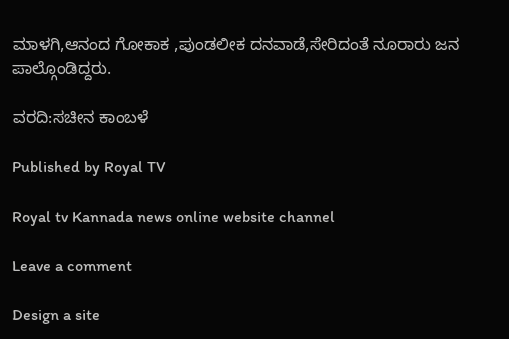ಮಾಳಗಿ,ಆನಂದ ಗೋಕಾಕ ,ಪುಂಡಲೀಕ ದನವಾಡೆ,ಸೇರಿದಂತೆ ನೂರಾರು ಜನ ಪಾಲ್ಗೊಂಡಿದ್ದರು.

ವರದಿ:ಸಚೀನ ಕಾಂಬಳೆ

Published by Royal TV

Royal tv Kannada news online website channel

Leave a comment

Design a site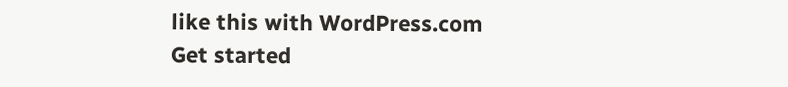like this with WordPress.com
Get started